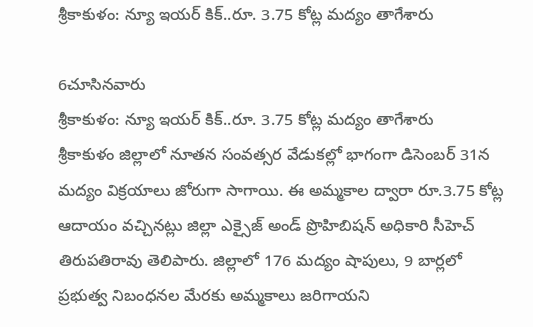శ్రీకాకుళం: న్యూ ఇయర్ కిక్..రూ. 3.75 కోట్ల మద్యం తాగేశారు

6చూసినవారు
శ్రీకాకుళం: న్యూ ఇయర్ కిక్..రూ. 3.75 కోట్ల మద్యం తాగేశారు
శ్రీకాకుళం జిల్లాలో నూతన సంవత్సర వేడుకల్లో భాగంగా డిసెంబర్ 31న మద్యం విక్రయాలు జోరుగా సాగాయి. ఈ అమ్మకాల ద్వారా రూ.3.75 కోట్ల ఆదాయం వచ్చినట్లు జిల్లా ఎక్సైజ్ అండ్ ప్రొహిబిషన్ అధికారి సీహెచ్ తిరుపతిరావు తెలిపారు. జిల్లాలో 176 మద్యం షాపులు, 9 బార్లలో ప్రభుత్వ నిబంధనల మేరకు అమ్మకాలు జరిగాయని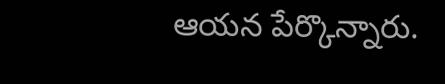ఆయన పేర్కొన్నారు.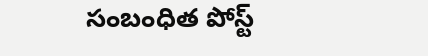సంబంధిత పోస్ట్